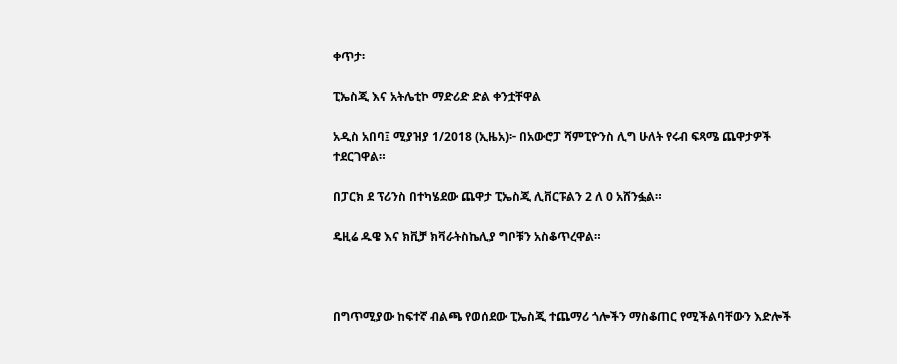ቀጥታ፡

ፒኤስጂ እና አትሌቲኮ ማድሪድ ድል ቀንቷቸዋል

አዲስ አበባ፤ ሚያዝያ 1/2018 (ኢዜአ)፦ በአውሮፓ ሻምፒዮንስ ሊግ ሁለት የሩብ ፍጻሜ ጨዋታዎች ተደርገዋል።

በፓርክ ደ ፕሪንስ በተካሄደው ጨዋታ ፒኤስጂ ሊቨርፑልን 2 ለ 0 አሸንፏል።

ዴዚሬ ዱዌ እና ክቪቻ ክቫራትስኬሊያ ግቦቹን አስቆጥረዋል።



በግጥሚያው ከፍተኛ ብልጫ የወሰደው ፒኤስጂ ተጨማሪ ጎሎችን ማስቆጠር የሚችልባቸውን እድሎች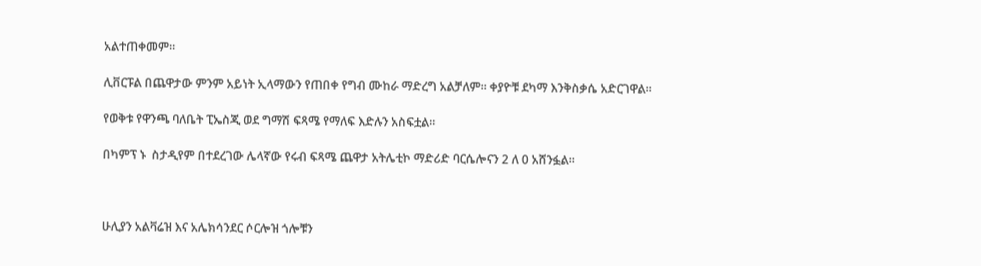አልተጠቀመም።

ሊቨርፑል በጨዋታው ምንም አይነት ኢላማውን የጠበቀ የግብ ሙከራ ማድረግ አልቻለም። ቀያዮቹ ደካማ እንቅስቃሴ አድርገዋል።

የወቅቱ የዋንጫ ባለቤት ፒኤስጂ ወደ ግማሽ ፍጻሜ የማለፍ እድሉን አስፍቷል።

በካምፕ ኑ  ስታዲየም በተደረገው ሌላኛው የሩብ ፍጻሜ ጨዋታ አትሌቲኮ ማድሪድ ባርሴሎናን 2 ለ 0 አሸንፏል።



ሁሊያን አልቫሬዝ እና አሌክሳንደር ሶርሎዝ ጎሎቹን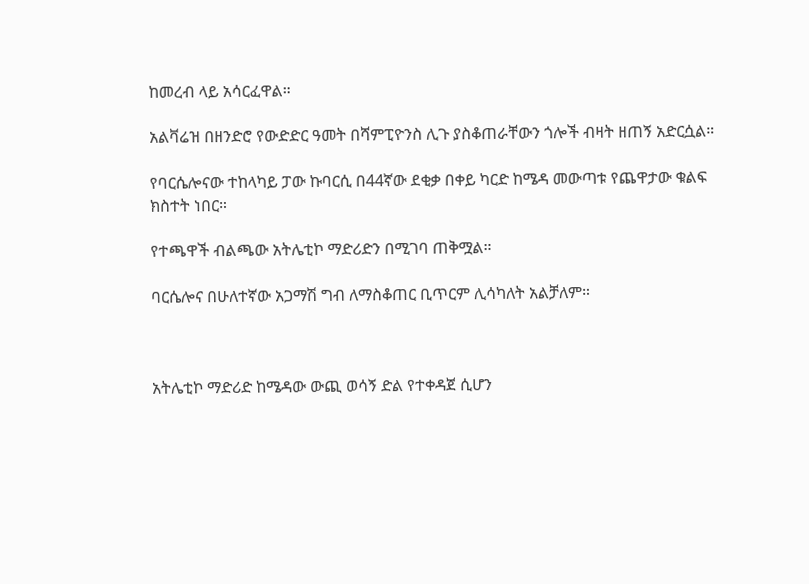ከመረብ ላይ አሳርፈዋል።

አልቫሬዝ በዘንድሮ የውድድር ዓመት በሻምፒዮንስ ሊጉ ያስቆጠራቸውን ጎሎች ብዛት ዘጠኝ አድርሷል።

የባርሴሎናው ተከላካይ ፓው ኩባርሲ በ44ኛው ደቂቃ በቀይ ካርድ ከሜዳ መውጣቱ የጨዋታው ቁልፍ ክስተት ነበር።

የተጫዋች ብልጫው አትሌቲኮ ማድሪድን በሚገባ ጠቅሟል።

ባርሴሎና በሁለተኛው አጋማሽ ግብ ለማስቆጠር ቢጥርም ሊሳካለት አልቻለም።



አትሌቲኮ ማድሪድ ከሜዳው ውጪ ወሳኝ ድል የተቀዳጀ ሲሆን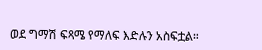ወደ ግማሽ ፍጻሜ የማለፍ እድሉን አስፍቷል።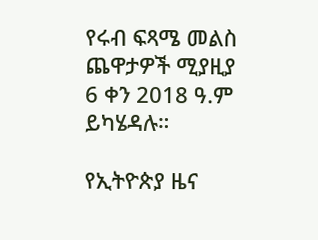የሩብ ፍጻሜ መልስ ጨዋታዎች ሚያዚያ 6 ቀን 2018 ዓ.ም ይካሄዳሉ።

የኢትዮጵያ ዜና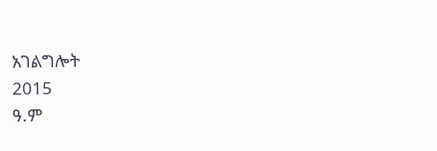አገልግሎት
2015
ዓ.ም